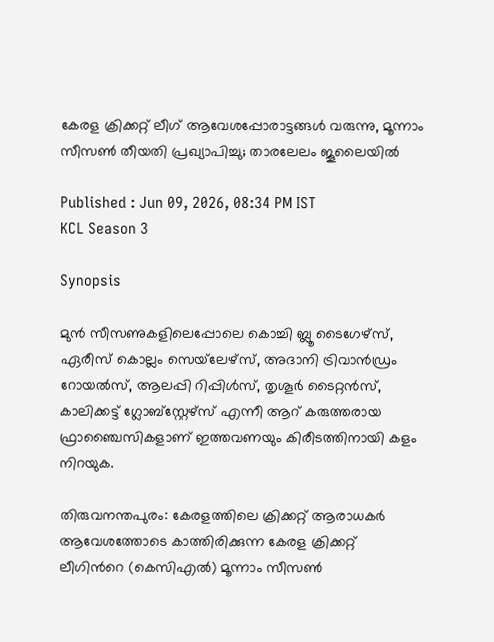കേരള ക്രിക്കറ്റ് ലീഗ് ആവേശപ്പോരാട്ടങ്ങള്‍ വരുന്നു, മൂന്നാം സീസൺ തീയതി പ്രഖ്യാപിച്ചു; താരലേലം ജൂലൈയിൽ

Published : Jun 09, 2026, 08:34 PM IST
KCL Season 3

Synopsis

മുൻ സീസണുകളിലെപ്പോലെ കൊച്ചി ബ്ലൂ ടൈഗേഴ്സ്, ഏരീസ് കൊല്ലം സെയ്‌ലേഴ്സ്, അദാനി ട്രിവാൻഡ്രം റോയൽസ്, ആലപ്പി റിപ്പിൾസ്, തൃശൂർ ടൈറ്റൻസ്, കാലിക്കട്ട് ഗ്ലോബ്സ്റ്റേഴ്സ് എന്നീ ആറ് കരുത്തരായ ഫ്രാഞ്ചൈസികളാണ് ഇത്തവണയും കിരീടത്തിനായി കളം നിറയുക.

തിരുവനന്തപുരം: കേരളത്തിലെ ക്രിക്കറ്റ് ആരാധകര്‍ ആവേശത്തോടെ കാത്തിരിക്കുന്ന കേരള ക്രിക്കറ്റ് ലീഗിന്‍റെ (കെസിഎൽ) മൂന്നാം സീസൺ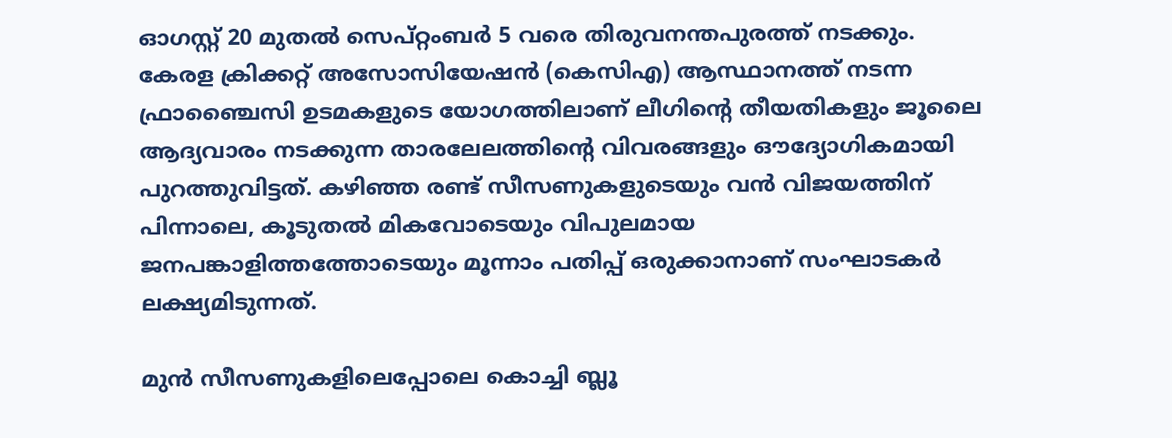ഓഗസ്റ്റ് 20 മുതൽ സെപ്റ്റംബർ 5 വരെ തിരുവനന്തപുരത്ത് നടക്കും. കേരള ക്രിക്കറ്റ് അസോസിയേഷൻ (കെസിഎ) ആസ്ഥാനത്ത് നടന്ന ഫ്രാഞ്ചൈസി ഉടമകളുടെ യോഗത്തിലാണ് ലീഗിന്‍റെ തീയതികളും ജൂലൈ ആദ്യവാരം നടക്കുന്ന താരലേലത്തിന്‍റെ വിവരങ്ങളും ഔദ്യോഗികമായി പുറത്തുവിട്ടത്. കഴിഞ്ഞ രണ്ട് സീസണുകളുടെയും വൻ വിജയത്തിന് പിന്നാലെ, കൂടുതൽ മികവോടെയും വിപുലമായ ജനപങ്കാളിത്തത്തോടെയും മൂന്നാം പതിപ്പ് ഒരുക്കാനാണ് സംഘാടകർ ലക്ഷ്യമിടുന്നത്.

മുൻ സീസണുകളിലെപ്പോലെ കൊച്ചി ബ്ലൂ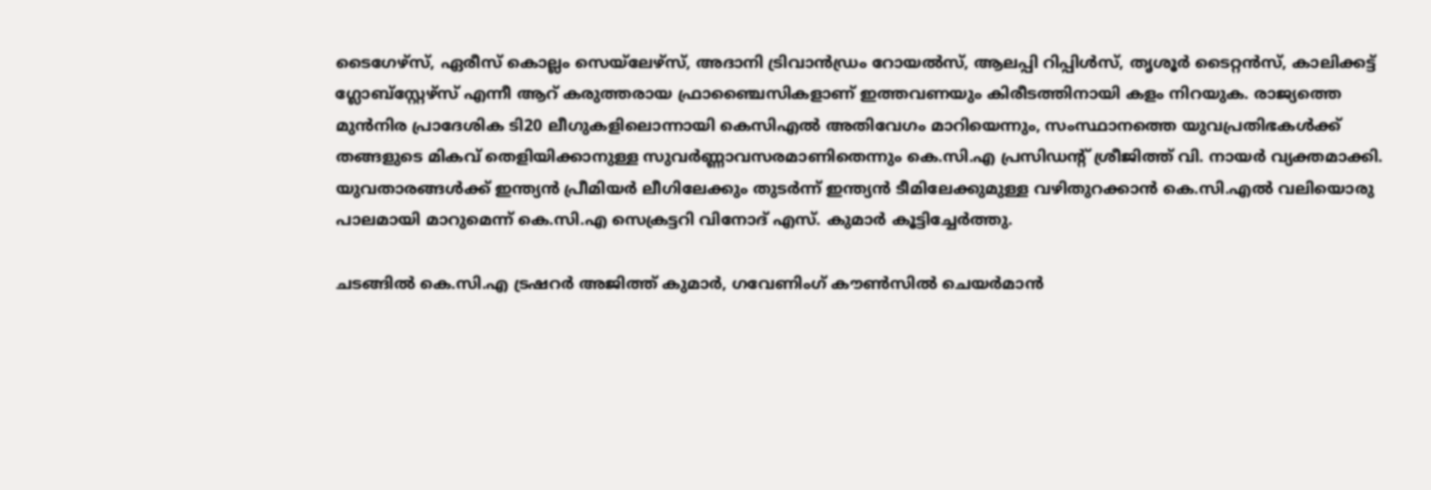ടൈഗേഴ്സ്, ഏരീസ് കൊല്ലം സെയ്‌ലേഴ്സ്, അദാനി ട്രിവാൻഡ്രം റോയൽസ്, ആലപ്പി റിപ്പിൾസ്, തൃശൂർ ടൈറ്റൻസ്, കാലിക്കട്ട് ഗ്ലോബ്സ്റ്റേഴ്സ് എന്നീ ആറ് കരുത്തരായ ഫ്രാഞ്ചൈസികളാണ് ഇത്തവണയും കിരീടത്തിനായി കളം നിറയുക. രാജ്യത്തെ മുൻനിര പ്രാദേശിക ടി20 ലീഗുകളിലൊന്നായി കെസിഎൽ അതിവേഗം മാറിയെന്നും, സംസ്ഥാനത്തെ യുവപ്രതിഭകൾക്ക് തങ്ങളുടെ മികവ് തെളിയിക്കാനുള്ള സുവർണ്ണാവസരമാണിതെന്നും കെ.സി.എ പ്രസിഡന്റ് ശ്രീജിത്ത് വി. നായർ വ്യക്തമാക്കി. യുവതാരങ്ങൾക്ക് ഇന്ത്യൻ പ്രീമിയർ ലീഗിലേക്കും തുടർന്ന് ഇന്ത്യൻ ടീമിലേക്കുമുള്ള വഴിതുറക്കാൻ കെ.സി.എൽ വലിയൊരു പാലമായി മാറുമെന്ന് കെ.സി.എ സെക്രട്ടറി വിനോദ് എസ്. കുമാർ കൂട്ടിച്ചേർത്തു.

ചടങ്ങിൽ കെ.സി.എ ട്രഷറർ അജിത്ത് കുമാർ, ഗവേണിംഗ് കൗൺസിൽ ചെയർമാൻ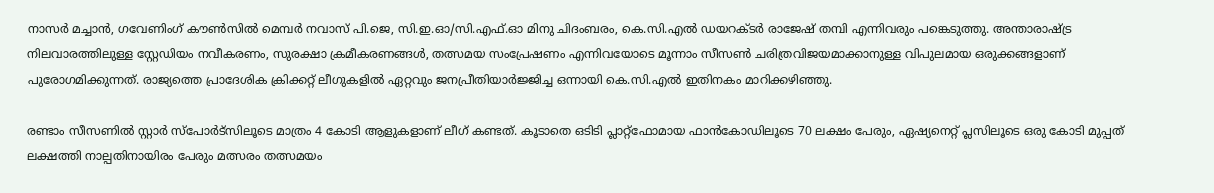നാസർ മച്ചാൻ, ഗവേണിംഗ് കൗൺസിൽ മെമ്പർ നവാസ് പി.ജെ, സി.ഇ.ഓ/സി.എഫ്.ഓ മിനു ചിദംബരം, കെ.സി.എൽ ഡയറക്ടർ രാജേഷ് തമ്പി എന്നിവരും പങ്കെടുത്തു. അന്താരാഷ്ട്ര നിലവാരത്തിലുള്ള സ്റ്റേഡിയം നവീകരണം, സുരക്ഷാ ക്രമീകരണങ്ങൾ, തത്സമയ സംപ്രേഷണം എന്നിവയോടെ മൂന്നാം സീസൺ ചരിത്രവിജയമാക്കാനുള്ള വിപുലമായ ഒരുക്കങ്ങളാണ് പുരോഗമിക്കുന്നത്. രാജ്യത്തെ പ്രാദേശിക ക്രിക്കറ്റ് ലീഗുകളിൽ ഏറ്റവും ജനപ്രീതിയാർജ്ജിച്ച ഒന്നായി കെ.സി.എൽ ഇതിനകം മാറിക്കഴിഞ്ഞു.

രണ്ടാം സീസണിൽ സ്റ്റാർ സ്പോർട്സിലൂടെ മാത്രം 4 കോടി ആളുകളാണ് ലീഗ് കണ്ടത്. കൂടാതെ ഒടിടി പ്ലാറ്റ്‌ഫോമായ ഫാൻകോഡിലൂടെ 70 ലക്ഷം പേരും, ഏഷ്യനെറ്റ് പ്ലസിലൂടെ ഒരു കോടി മുപ്പത് ലക്ഷത്തി നാല്പതിനായിരം പേരും മത്സരം തത്സമയം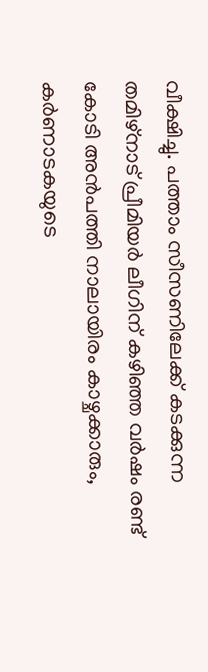വീക്ഷിച്ചു. പത്താം സീസണിലേക്ക് കടക്കുന്ന തമിഴ്നാട് പ്രീമിയർ ലീഗിന് കഴിഞ്ഞ വർഷം രണ്ട് കോടി അൻപത്തി നാലായിരം കാഴ്ചക്കാരും, കർണാടകയുടെ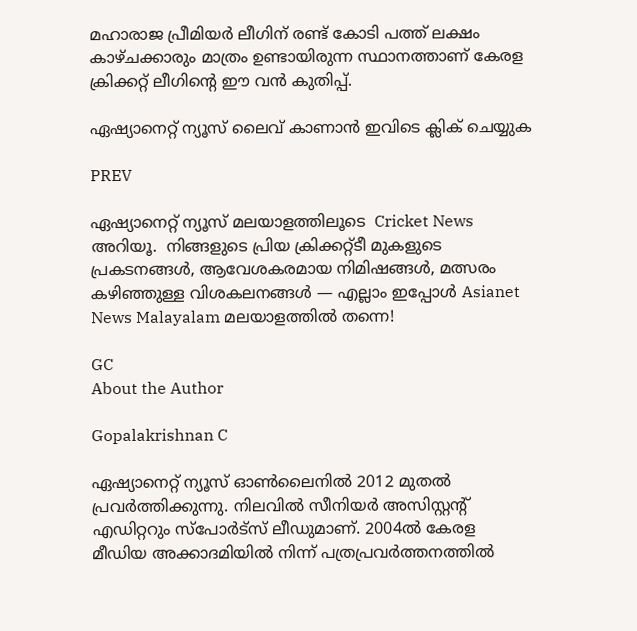മഹാരാജ പ്രീമിയർ ലീഗിന് രണ്ട് കോടി പത്ത് ലക്ഷം കാഴ്ചക്കാരും മാത്രം ഉണ്ടായിരുന്ന സ്ഥാനത്താണ് കേരള ക്രിക്കറ്റ് ലീഗിന്‍റെ ഈ വൻ കുതിപ്പ്.

ഏഷ്യാനെറ്റ് ന്യൂസ് ലൈവ് കാണാന്‍ ഇവിടെ ക്ലിക് ചെയ്യുക

PREV

ഏഷ്യാനെറ്റ് ന്യൂസ് മലയാളത്തിലൂടെ  Cricket News അറിയൂ.  നിങ്ങളുടെ പ്രിയ ക്രിക്കറ്റ്ടീ മുകളുടെ പ്രകടനങ്ങൾ, ആവേശകരമായ നിമിഷങ്ങൾ, മത്സരം കഴിഞ്ഞുള്ള വിശകലനങ്ങൾ — എല്ലാം ഇപ്പോൾ Asianet News Malayalam മലയാളത്തിൽ തന്നെ!

GC
About the Author

Gopalakrishnan C

ഏഷ്യാനെറ്റ് ന്യൂസ് ഓണ്‍ലൈനില്‍ 2012 മുതല്‍ പ്രവര്‍ത്തിക്കുന്നു. നിലവില്‍ സീനിയര്‍ അസിസ്റ്റന്‍റ് എഡിറ്ററും സ്പോർട്സ് ലീഡുമാണ്. 2004ൽ കേരള മീഡിയ അക്കാദമിയില്‍ നിന്ന് പത്രപ്രവര്‍ത്തനത്തില്‍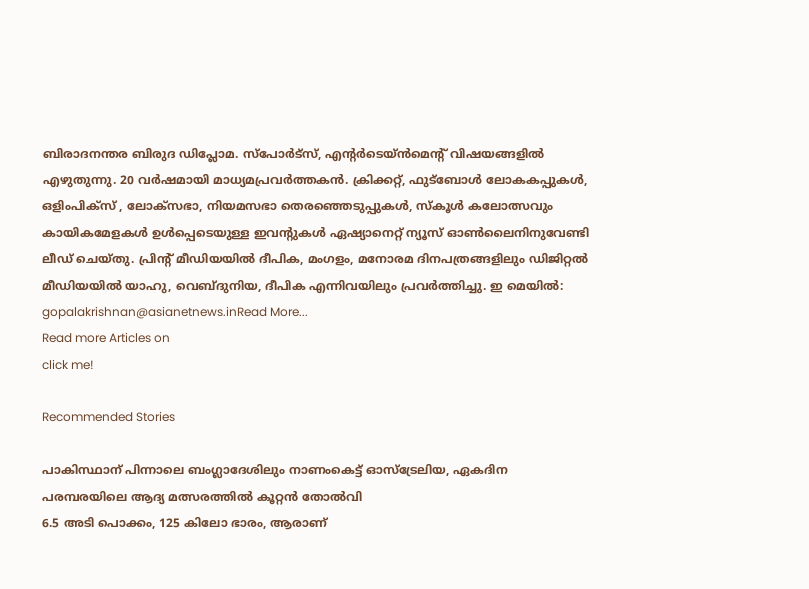ബിരാദനന്തര ബിരുദ ഡിപ്ലോമ. സ്പോര്‍ട്സ്, എന്‍റര്‍ടെയ്ൻമെന്‍റ് വിഷയങ്ങളില്‍ എഴുതുന്നു. 20 വര്‍ഷമായി മാധ്യമപ്രവര്‍ത്തകൻ. ക്രിക്കറ്റ്, ഫുട്ബോള്‍ ലോകകപ്പുകൾ, ഒളിംപിക്സ് , ലോക്സഭാ, നിയമസഭാ തെരഞ്ഞെടുപ്പുകള്‍, സ്കൂള്‍ കലോത്സവും കായികമേളകള്‍ ഉള്‍പ്പെടെയുള്ള ഇവന്‍റുകള്‍ ഏഷ്യാനെറ്റ് ന്യൂസ് ഓണ്‍ലൈനിനുവേണ്ടി ലീഡ് ചെയ്തു. പ്രിന്‍റ് മീഡിയയില്‍ ദീപിക, മംഗളം, മനോരമ ദിനപത്രങ്ങളിലും ഡിജിറ്റൽ മീഡിയയില്‍ യാഹു, വെബ്ദുനിയ, ദീപിക എന്നിവയിലും പ്രവര്‍ത്തിച്ചു. ഇ മെയില്‍: gopalakrishnan@asianetnews.inRead More...
Read more Articles on
click me!

Recommended Stories

പാകിസ്ഥാന് പിന്നാലെ ബംഗ്ലാദേശിലും നാണംകെട്ട് ഓസ്ട്രേലിയ, ഏകദിന പരമ്പരയിലെ ആദ്യ മത്സരത്തില്‍ കൂറ്റൻ തോല്‍വി
6.5 അടി പൊക്കം, 125 കിലോ ഭാരം, ആരാണ്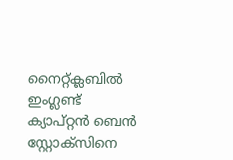നൈറ്റ്‌ക്ലബിൽ ഇംഗ്ലണ്ട് ക്യാപ്റ്റൻ ബെൻ സ്റ്റോക്സിനെ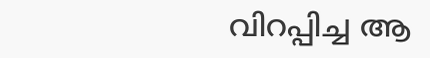വിറപ്പിച്ച ആ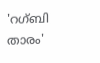'റഗ്ബി താരം'